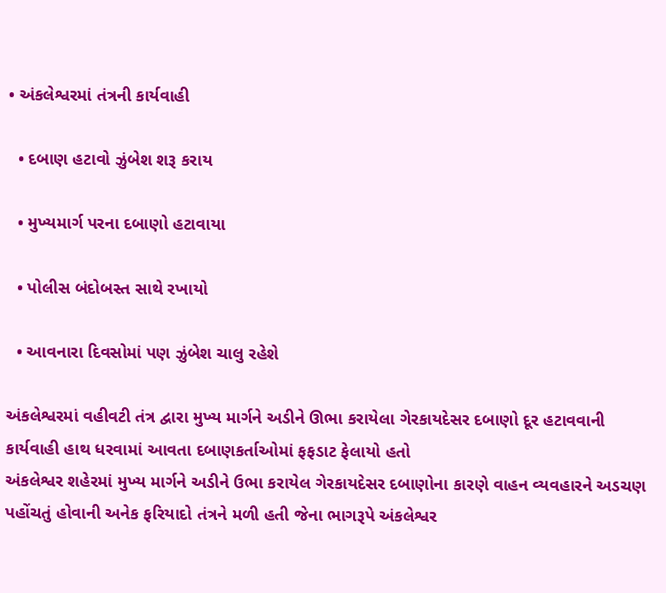• અંકલેશ્વરમાં તંત્રની કાર્યવાહી

  • દબાણ હટાવો ઝુંબેશ શરૂ કરાય

  • મુખ્યમાર્ગ પરના દબાણો હટાવાયા

  • પોલીસ બંદોબસ્ત સાથે રખાયો

  • આવનારા દિવસોમાં પણ ઝુંબેશ ચાલુ રહેશે

અંકલેશ્વરમાં વહીવટી તંત્ર દ્વારા મુખ્ય માર્ગને અડીને ઊભા કરાયેલા ગેરકાયદેસર દબાણો દૂર હટાવવાની કાર્યવાહી હાથ ધરવામાં આવતા દબાણકર્તાઓમાં ફફડાટ ફેલાયો હતો
અંકલેશ્વર શહેરમાં મુખ્ય માર્ગને અડીને ઉભા કરાયેલ ગેરકાયદેસર દબાણોના કારણે વાહન વ્યવહારને અડચણ પહોંચતું હોવાની અનેક ફરિયાદો તંત્રને મળી હતી જેના ભાગરૂપે અંકલેશ્વર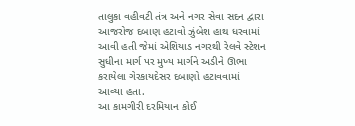તાલુકા વહીવટી તંત્ર અને નગર સેવા સદન દ્વારા આજરોજ દબાણ હટાવો ઝુંબેશ હાથ ધરવામાં આવી હતી જેમાં એશિયાડ નગરથી રેલવે સ્ટેશન સુધીના માર્ગ પર મુખ્ય માર્ગને અડીને ઊભા કરાયેલા ગેરકાયદેસર દબાણો હટાવવામાં આવ્યા હતા.
આ કામગીરી દરમિયાન કોઈ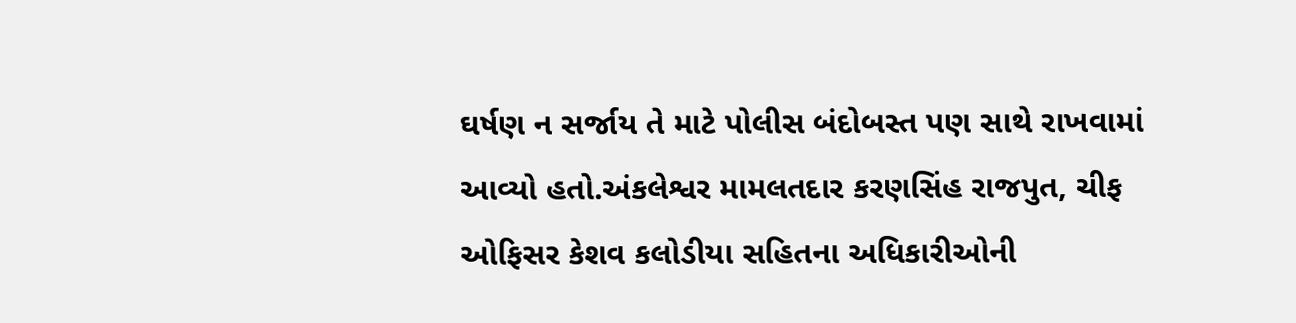ઘર્ષણ ન સર્જાય તે માટે પોલીસ બંદોબસ્ત પણ સાથે રાખવામાં આવ્યો હતો.અંકલેશ્વર મામલતદાર કરણસિંહ રાજપુત, ચીફ ઓફિસર કેશવ કલોડીયા સહિતના અધિકારીઓની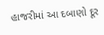હાજરીમાં આ દબાણો દૂર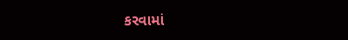કરવામાં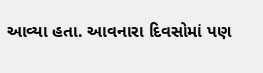આવ્યા હતા. આવનારા દિવસોમાં પણ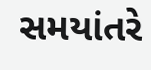સમયાંતરે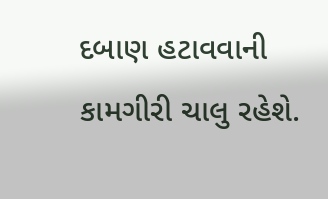દબાણ હટાવવાની કામગીરી ચાલુ રહેશે.